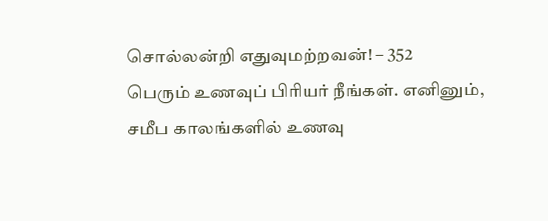சொல்லன்றி எதுவுமற்றவன்! – 352
பெரும் உணவுப் பிரியர் நீங்கள். எனினும், சமீப காலங்களில் உணவு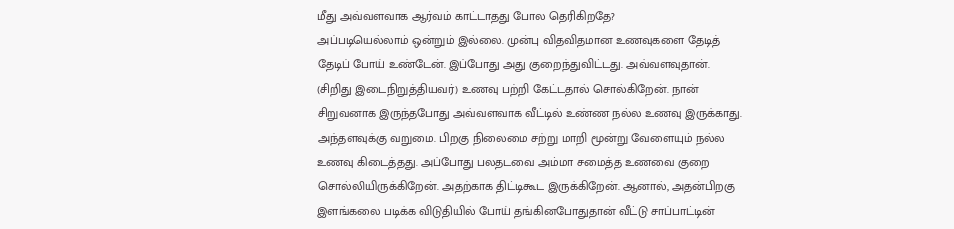மீது அவ்வளவாக ஆர்வம் காட்டாதது போல தெரிகிறதே?
அப்படியெல்லாம் ஒன்றும் இல்லை. முன்பு விதவிதமான உணவுகளை தேடித் தேடிப் போய் உண்டேன். இப்போது அது குறைந்துவிட்டது. அவ்வளவுதான்.
(சிறிது இடைநிறுத்தியவர்) உணவு பற்றி கேட்டதால் சொல்கிறேன். நான் சிறுவனாக இருந்தபோது அவ்வளவாக வீட்டில் உண்ண நல்ல உணவு இருக்காது. அந்தளவுக்கு வறுமை. பிறகு நிலைமை சற்று மாறி மூன்று வேளையும் நல்ல உணவு கிடைத்தது. அப்போது பலதடவை அம்மா சமைத்த உணவை குறை சொல்லியிருக்கிறேன். அதற்காக திட்டிகூட இருக்கிறேன். ஆனால், அதன்பிறகு இளங்கலை படிக்க விடுதியில் போய் தங்கினபோதுதான் வீட்டு சாப்பாட்டின்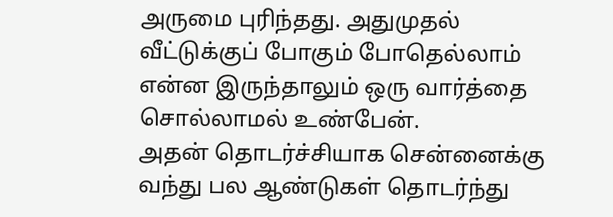அருமை புரிந்தது. அதுமுதல் வீட்டுக்குப் போகும் போதெல்லாம் என்ன இருந்தாலும் ஒரு வார்த்தை சொல்லாமல் உண்பேன்.
அதன் தொடர்ச்சியாக சென்னைக்கு வந்து பல ஆண்டுகள் தொடர்ந்து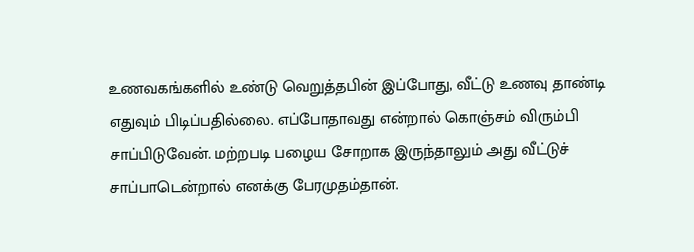உணவகங்களில் உண்டு வெறுத்தபின் இப்போது, வீட்டு உணவு தாண்டி எதுவும் பிடிப்பதில்லை. எப்போதாவது என்றால் கொஞ்சம் விரும்பி சாப்பிடுவேன். மற்றபடி பழைய சோறாக இருந்தாலும் அது வீட்டுச் சாப்பாடென்றால் எனக்கு பேரமுதம்தான்.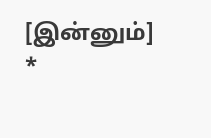[இன்னும்]
*